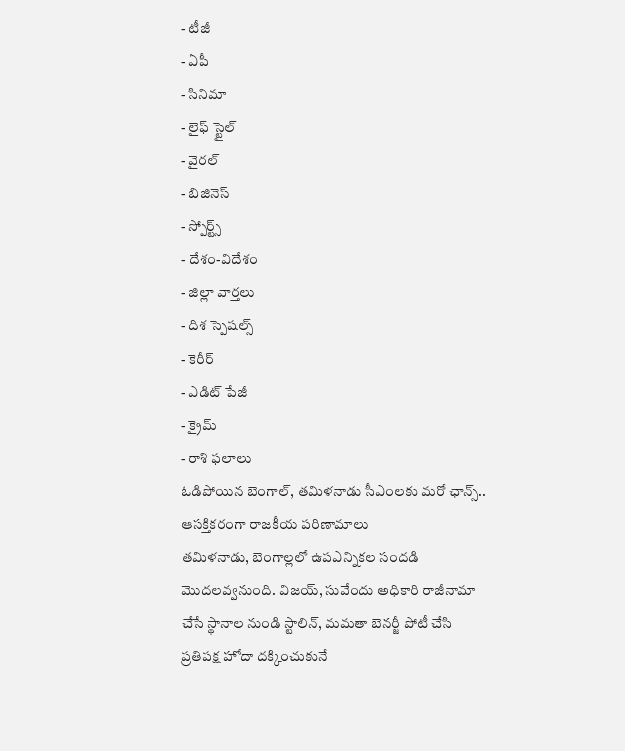- టీజీ
- ఏపీ
- సినిమా
- లైఫ్ స్టైల్
- వైరల్
- బిజినెస్
- స్పోర్ట్స్
- దేశం-విదేశం
- జిల్లా వార్తలు
- దిశ స్పెషల్స్
- కెరీర్
- ఎడిట్ పేజీ
- క్రైమ్
- రాశి ఫలాలు
ఓడిపోయిన బెంగాల్, తమిళనాడు సీఎంలకు మరో ఛాన్స్.. ఆసక్తికరంగా రాజకీయ పరిణామాలు
తమిళనాడు, బెంగాల్లలో ఉపఎన్నికల సందడి మొదలవ్వనుంది. విజయ్, సువేందు అధికారి రాజీనామా చేసే స్థానాల నుండి స్టాలిన్, మమతా బెనర్జీ పోటీ చేసి ప్రతిపక్ష హోదా దక్కించుకునే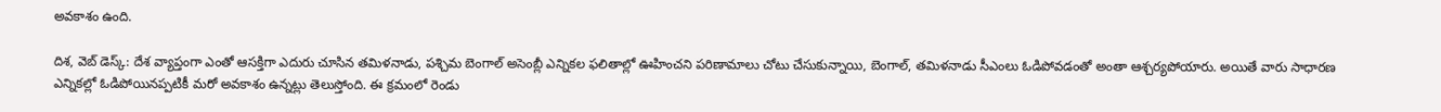అవకాశం ఉంది.

దిశ, వెబ్ డెస్క్: దేశ వ్యాప్తంగా ఎంతో ఆసక్తిగా ఎదురు చూసిన తమిళనాడు, పశ్చిమ బెంగాల్ అసెంబ్లీ ఎన్నికల ఫలితాల్లో ఊహించని పరిణామాలు చోటు చేసుకున్నాయి, బెంగాల్, తమిళనాడు సీఎంలు ఓడిపోవడంతో అంతా ఆశ్చర్యపోయారు. అయితే వారు సాధారణ ఎన్నికల్లో ఓడిపోయినప్పటికీ మరో అవకాశం ఉన్నట్లు తెలుస్తోంది. ఈ క్రమంలో రెండు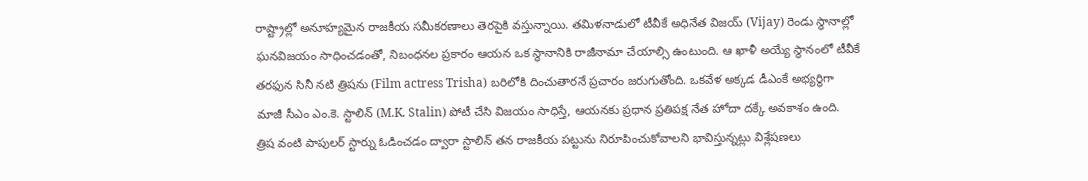రాష్ట్రాల్లో అనూహ్యమైన రాజకీయ సమీకరణాలు తెరపైకి వస్తున్నాయి. తమిళనాడులో టీవీకే అధినేత విజయ్ (Vijay) రెండు స్థానాల్లో ఘనవిజయం సాధించడంతో, నిబంధనల ప్రకారం ఆయన ఒక స్థానానికి రాజీనామా చేయాల్సి ఉంటుంది. ఆ ఖాళీ అయ్యే స్థానంలో టీవీకే తరఫున సినీ నటి త్రిషను (Film actress Trisha) బరిలోకి దించుతారనే ప్రచారం జరుగుతోంది. ఒకవేళ అక్కడ డీఎంకే అభ్యర్థిగా మాజీ సీఎం ఎం.కె. స్టాలిన్ (M.K. Stalin) పోటీ చేసి విజయం సాధిస్తే, ఆయనకు ప్రధాన ప్రతిపక్ష నేత హోదా దక్కే అవకాశం ఉంది.
త్రిష వంటి పాపులర్ స్టార్ను ఓడించడం ద్వారా స్టాలిన్ తన రాజకీయ పట్టును నిరూపించుకోవాలని భావిస్తున్నట్లు విశ్లేషణలు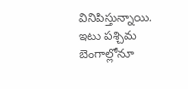వినిపిస్తున్నాయి. ఇటు పశ్చిమ బెంగాల్లోనూ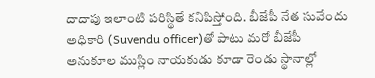దాదాపు ఇలాంటి పరిస్థితే కనిపిస్తోంది. బీజేపీ నేత సువేందు అధికారి (Suvendu officer)తో పాటు మరో బీజేపీ అనుకూల ముస్లిం నాయకుడు కూడా రెండు స్థానాల్లో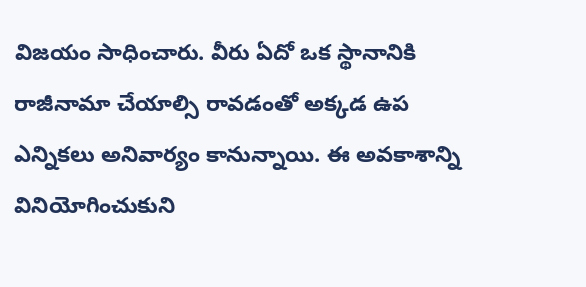విజయం సాధించారు. వీరు ఏదో ఒక స్థానానికి రాజీనామా చేయాల్సి రావడంతో అక్కడ ఉప ఎన్నికలు అనివార్యం కానున్నాయి. ఈ అవకాశాన్ని వినియోగించుకుని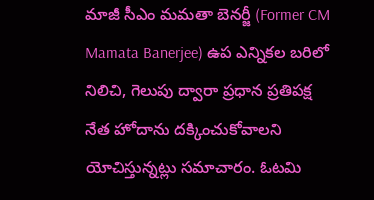మాజీ సీఎం మమతా బెనర్జీ (Former CM Mamata Banerjee) ఉప ఎన్నికల బరిలో నిలిచి, గెలుపు ద్వారా ప్రధాన ప్రతిపక్ష నేత హోదాను దక్కించుకోవాలని యోచిస్తున్నట్లు సమాచారం. ఓటమి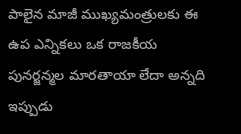పాలైన మాజీ ముఖ్యమంత్రులకు ఈ ఉప ఎన్నికలు ఒక రాజకీయ పునర్జన్మల మారతాయా లేదా అన్నది ఇప్పుడు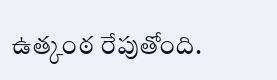ఉత్కంఠ రేపుతోంది.